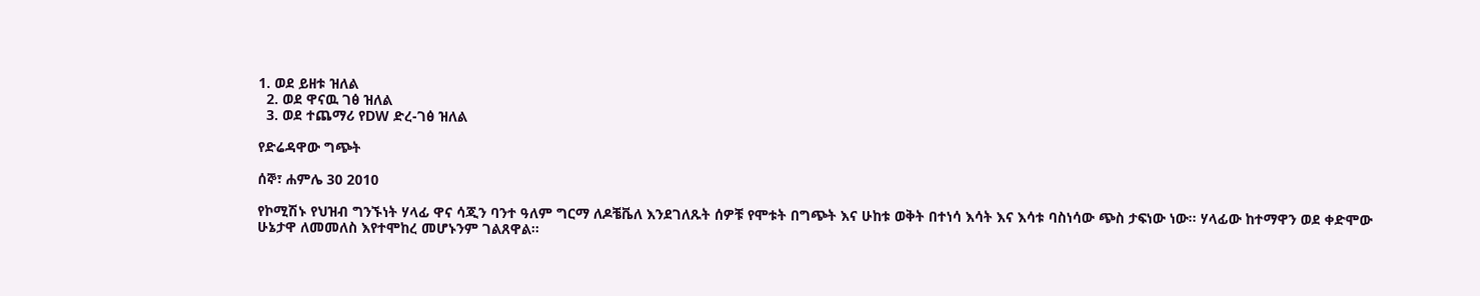1. ወደ ይዘቱ ዝለል
  2. ወደ ዋናዉ ገፅ ዝለል
  3. ወደ ተጨማሪ የDW ድረ-ገፅ ዝለል

የድሬዳዋው ግጭት

ሰኞ፣ ሐምሌ 30 2010

የኮሚሽኑ የህዝብ ግንኙነት ሃላፊ ዋና ሳጂን ባንተ ዓለም ግርማ ለዶቼቬለ እንደገለጹት ሰዎቹ የሞቱት በግጭት እና ሁከቱ ወቅት በተነሳ እሳት እና እሳቱ ባስነሳው ጭስ ታፍነው ነው። ሃላፊው ከተማዋን ወደ ቀድሞው ሁኔታዋ ለመመለስ እየተሞከረ መሆኑንም ገልጸዋል።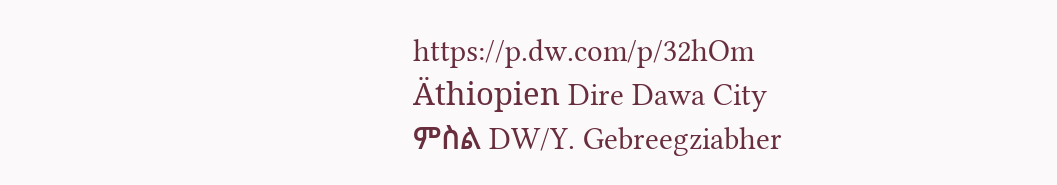https://p.dw.com/p/32hOm
Äthiopien Dire Dawa City
ምስል DW/Y. Gebreegziabher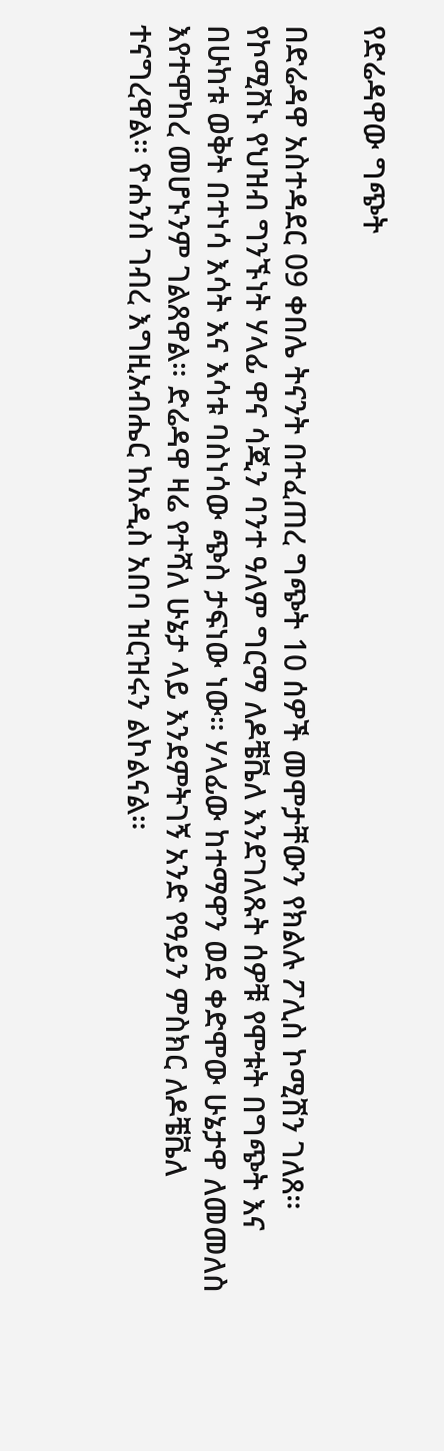የድሬዳዋው ግጭት

በድሬዳዋ አስተዳደር 09 ቀበሌ ትናንት በተፈጠረ ግጭት 10 ሰዎች መሞታቸውን የክልሉ ፖሊስ ኮሚሽን ገለጸ። የኮሚሽኑ የህዝብ ግንኙነት ሃላፊ ዋና ሳጂን ባንተ ዓለም ግርማ ለዶቼቬለ እንደገለጹት ሰዎቹ የሞቱት በግጭት እና በሁከቱ ወቅት በተነሳ እሳት እና እሳቱ ባስነሳው ጭስ ታፍነው ነው። ሃላፊው ከተማዋን ወደ ቀድሞው ሁኔታዋ ለመመለስ እየተሞከረ መሆኑንም ገልጸዋል። ድሬዳዋ ዛሬ የተሻለ ሁኔታ ላይ እንደምትገኝ አንድ የዓይን ምስክር ለዶቼቬለ ተናግረዋል። ዮሐንስ ገብረ እግዚአብሔር ከአዲስ አበባ ዝርዝሩን ልኮልናል።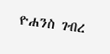ዮሐንስ ገብረ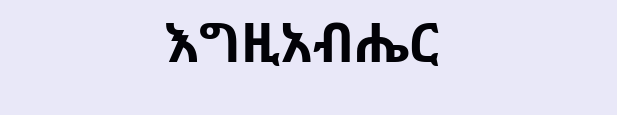እግዚአብሔር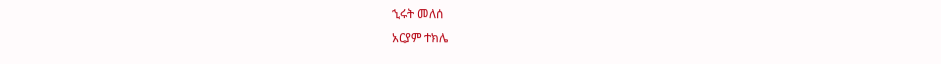ኂሩት መለሰ
አርያም ተክሌ